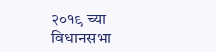२०१९ च्या विधानसभा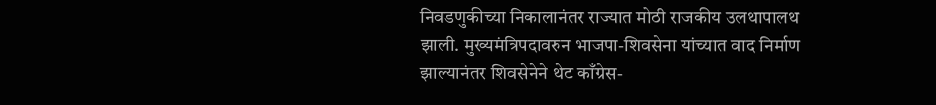निवडणुकीच्या निकालानंतर राज्यात मोठी राजकीय उलथापालथ झाली. मुख्यमंत्रिपदावरुन भाजपा-शिवसेना यांच्यात वाद निर्माण झाल्यानंतर शिवसेनेने थेट काँग्रेस-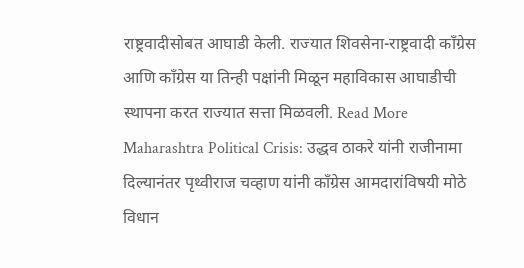राष्ट्रवादीसोबत आघाडी केली. राज्यात शिवसेना-राष्ट्रवादी काँग्रेस आणि काँग्रेस या तिन्ही पक्षांनी मिळून महाविकास आघाडीची स्थापना करत राज्यात सत्ता मिळवली. Read More
Maharashtra Political Crisis: उद्धव ठाकरे यांनी राजीनामा दिल्यानंतर पृथ्वीराज चव्हाण यांनी काँग्रेस आमदारांविषयी मोठे विधान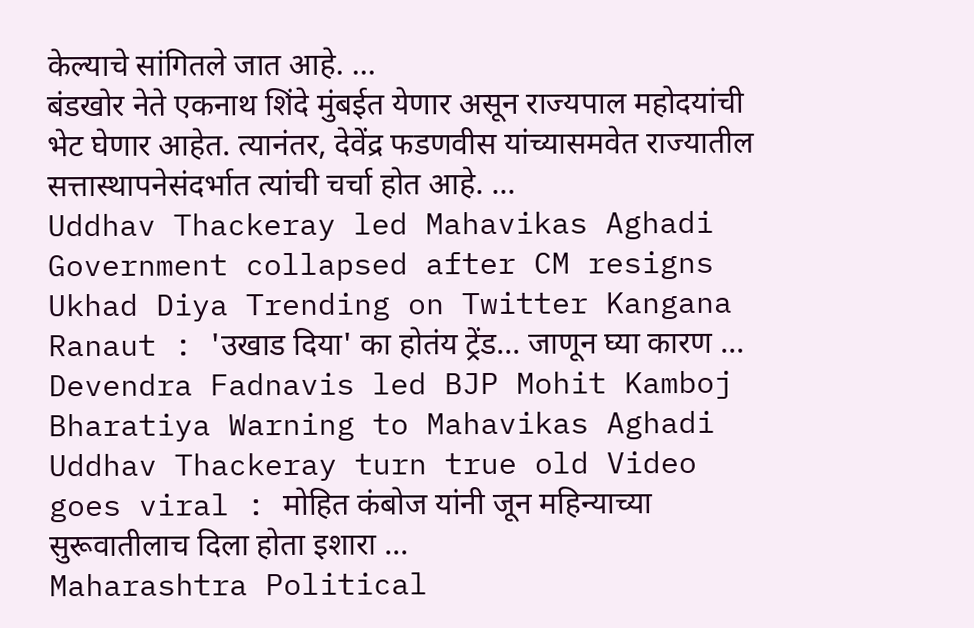केल्याचे सांगितले जात आहे. ...
बंडखोर नेते एकनाथ शिंदे मुंबईत येणार असून राज्यपाल महोदयांची भेट घेणार आहेत. त्यानंतर, देवेंद्र फडणवीस यांच्यासमवेत राज्यातील सत्तास्थापनेसंदर्भात त्यांची चर्चा होत आहे. ...
Uddhav Thackeray led Mahavikas Aghadi Government collapsed after CM resigns Ukhad Diya Trending on Twitter Kangana Ranaut : 'उखाड दिया' का होतंय ट्रेंड... जाणून घ्या कारण ...
Devendra Fadnavis led BJP Mohit Kamboj Bharatiya Warning to Mahavikas Aghadi Uddhav Thackeray turn true old Video goes viral : मोहित कंबोज यांनी जून महिन्याच्या सुरूवातीलाच दिला होता इशारा ...
Maharashtra Political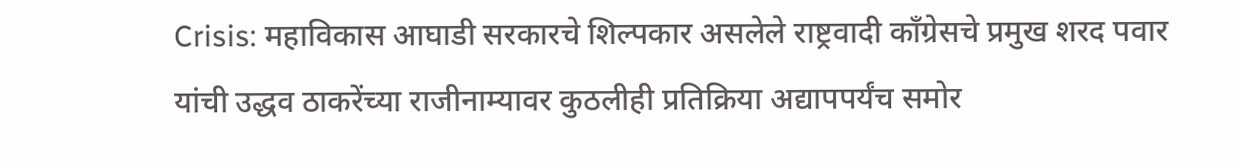Crisis: महाविकास आघाडी सरकारचे शिल्पकार असलेले राष्ट्रवादी काँग्रेसचे प्रमुख शरद पवार यांची उद्धव ठाकरेंच्या राजीनाम्यावर कुठलीही प्रतिक्रिया अद्यापपर्यंच समोर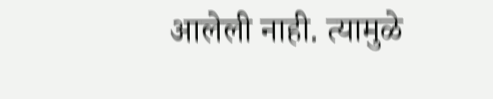आलेली नाही. त्यामुळे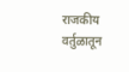राजकीय वर्तुळातून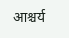आश्चर्य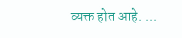व्यक्त होत आहे. ...